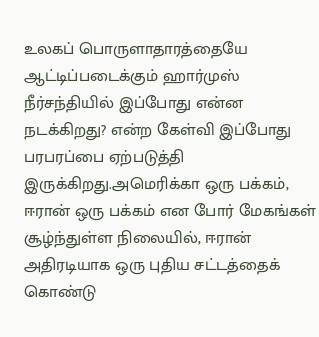உலகப் பொருளாதாரத்தையே ஆட்டிப்படைக்கும் ஹார்முஸ் நீர்சந்தியில் இப்போது என்ன நடக்கிறது? என்ற கேள்வி இப்போது பரபரப்பை ஏற்படுத்தி இருக்கிறது.அமெரிக்கா ஒரு பக்கம், ஈரான் ஒரு பக்கம் என போர் மேகங்கள் சூழ்ந்துள்ள நிலையில், ஈரான் அதிரடியாக ஒரு புதிய சட்டத்தைக் கொண்டு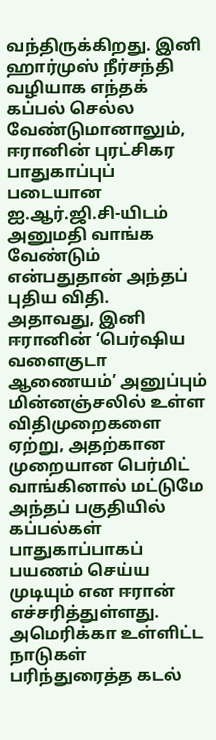வந்திருக்கிறது. இனி ஹார்முஸ் நீர்சந்தி வழியாக எந்தக் கப்பல் செல்ல வேண்டுமானாலும், ஈரானின் புரட்சிகர பாதுகாப்புப் படையான ஐ.ஆர்.ஜி.சி-யிடம் அனுமதி வாங்க வேண்டும் என்பதுதான் அந்தப் புதிய விதி.
அதாவது, இனி ஈரானின் ‘பெர்ஷிய வளைகுடா ஆணையம்’ அனுப்பும் மின்னஞ்சலில் உள்ள விதிமுறைகளை ஏற்று, அதற்கான முறையான பெர்மிட் வாங்கினால் மட்டுமே அந்தப் பகுதியில் கப்பல்கள் பாதுகாப்பாகப் பயணம் செய்ய முடியும் என ஈரான் எச்சரித்துள்ளது.
அமெரிக்கா உள்ளிட்ட நாடுகள் பரிந்துரைத்த கடல்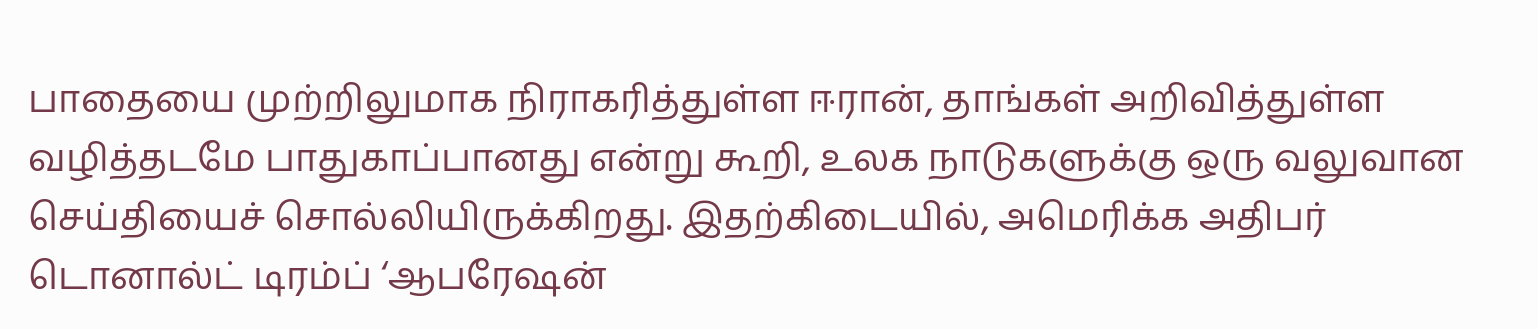பாதையை முற்றிலுமாக நிராகரித்துள்ள ஈரான், தாங்கள் அறிவித்துள்ள வழித்தடமே பாதுகாப்பானது என்று கூறி, உலக நாடுகளுக்கு ஒரு வலுவான செய்தியைச் சொல்லியிருக்கிறது. இதற்கிடையில், அமெரிக்க அதிபர் டொனால்ட் டிரம்ப் ‘ஆபரேஷன்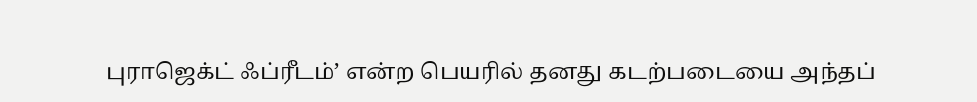புராஜெக்ட் ஃப்ரீடம்’ என்ற பெயரில் தனது கடற்படையை அந்தப்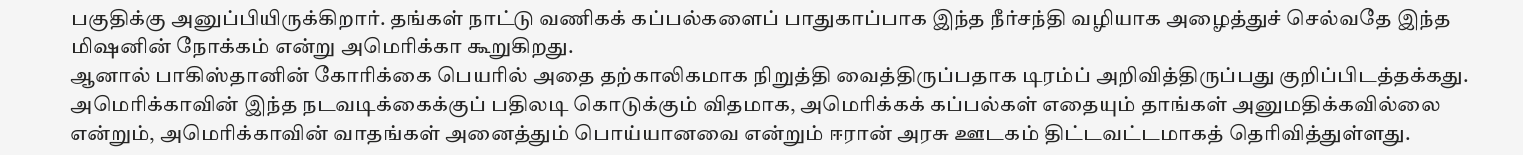பகுதிக்கு அனுப்பியிருக்கிறார். தங்கள் நாட்டு வணிகக் கப்பல்களைப் பாதுகாப்பாக இந்த நீர்சந்தி வழியாக அழைத்துச் செல்வதே இந்த மிஷனின் நோக்கம் என்று அமெரிக்கா கூறுகிறது.
ஆனால் பாகிஸ்தானின் கோரிக்கை பெயரில் அதை தற்காலிகமாக நிறுத்தி வைத்திருப்பதாக டிரம்ப் அறிவித்திருப்பது குறிப்பிடத்தக்கது. அமெரிக்காவின் இந்த நடவடிக்கைக்குப் பதிலடி கொடுக்கும் விதமாக, அமெரிக்கக் கப்பல்கள் எதையும் தாங்கள் அனுமதிக்கவில்லை என்றும், அமெரிக்காவின் வாதங்கள் அனைத்தும் பொய்யானவை என்றும் ஈரான் அரசு ஊடகம் திட்டவட்டமாகத் தெரிவித்துள்ளது.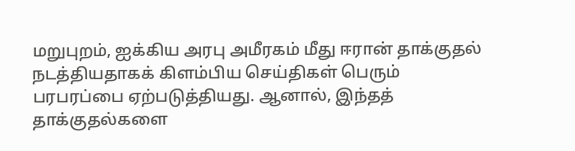மறுபுறம், ஐக்கிய அரபு அமீரகம் மீது ஈரான் தாக்குதல் நடத்தியதாகக் கிளம்பிய செய்திகள் பெரும் பரபரப்பை ஏற்படுத்தியது. ஆனால், இந்தத் தாக்குதல்களை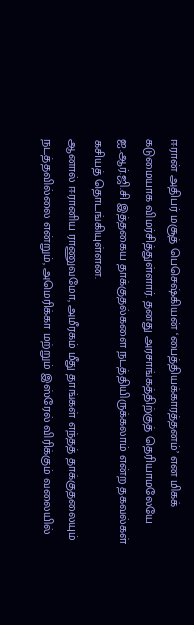ஈரான் அதிபர் மசூத் பெசெஷ்கியன் ‘பைத்தியக்காரத்தனம்’ என மிகக் கடுமையாக விமர்சித்துள்ளார். தனது அரசாங்கத்திற்குத் தெரியாமலேயே ஐ.ஆர்.ஜி.சி இத்தகைய தாக்குதல்களை நடத்தியிருக்கலாம் என்ற தகவல்கள் கசியத் தொடங்கியுள்ளன.
ஆனால் ஈரானிய ராணுவமோ, அமீரகம் மீது தாங்கள் எந்தத் தாக்குதலையும் நடத்தவில்லை என்றும், அமெரிக்கா மற்றும் இஸ்ரேல் விரிக்கும் வலையில்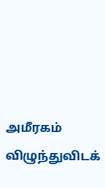அமீரகம் விழுந்துவிடக்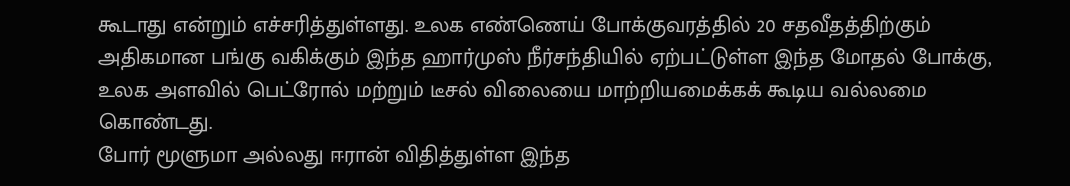கூடாது என்றும் எச்சரித்துள்ளது. உலக எண்ணெய் போக்குவரத்தில் 20 சதவீதத்திற்கும் அதிகமான பங்கு வகிக்கும் இந்த ஹார்முஸ் நீர்சந்தியில் ஏற்பட்டுள்ள இந்த மோதல் போக்கு, உலக அளவில் பெட்ரோல் மற்றும் டீசல் விலையை மாற்றியமைக்கக் கூடிய வல்லமை கொண்டது.
போர் மூளுமா அல்லது ஈரான் விதித்துள்ள இந்த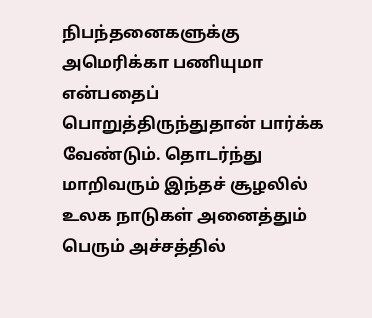நிபந்தனைகளுக்கு அமெரிக்கா பணியுமா என்பதைப் பொறுத்திருந்துதான் பார்க்க வேண்டும். தொடர்ந்து மாறிவரும் இந்தச் சூழலில் உலக நாடுகள் அனைத்தும் பெரும் அச்சத்தில்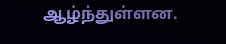ஆழ்ந்துள்ளன.